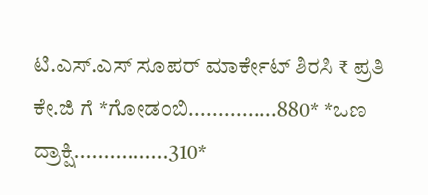ಟಿ.ಎಸ್.ಎಸ್ ಸೂಪರ್ ಮಾರ್ಕೇಟ್ ಶಿರಸಿ ₹ ಪ್ರತಿ ಕೇ.ಜಿ ಗೆ *ಗೋಡಂಬಿ...............880* *ಒಣ ದ್ರಾಕ್ಷಿ................310*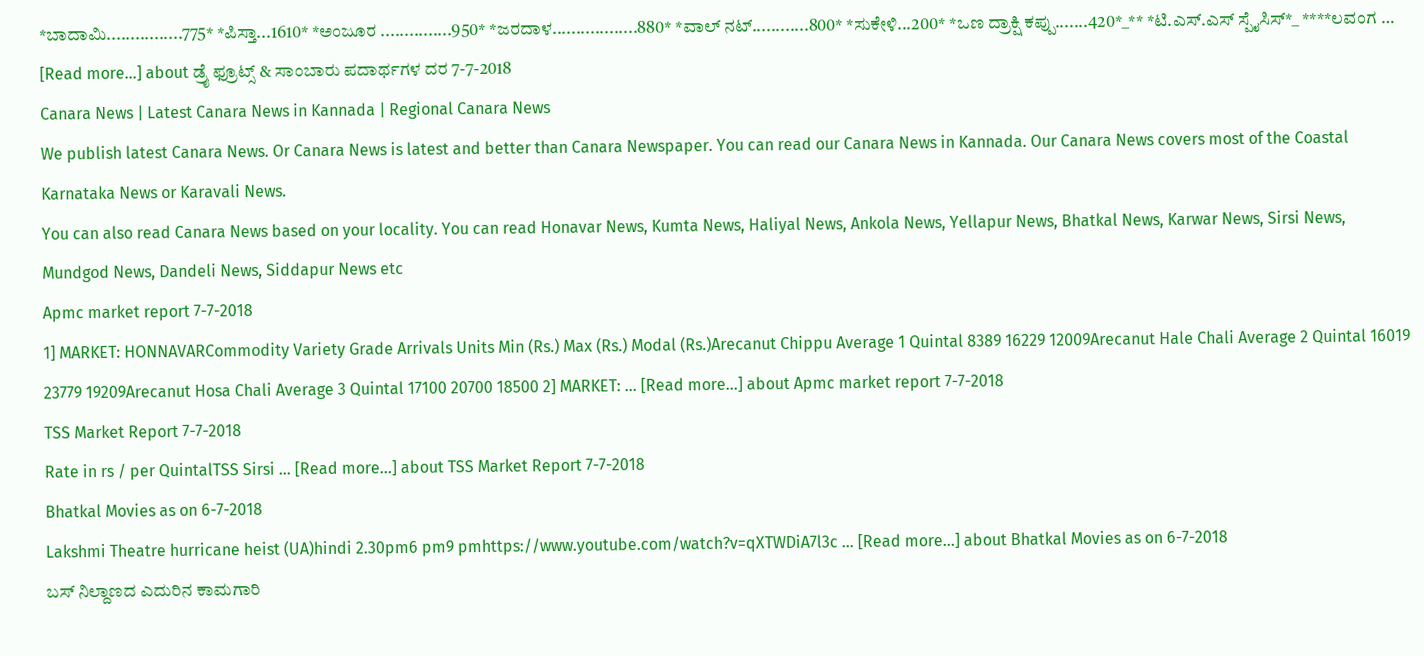*ಬಾದಾಮಿ................775* *ಪಿಸ್ತಾ...1610* *ಅಂಜೂರ ...............950* *ಜರದಾಳ..................880* *ವಾಲ್ ನಟ್............800* *ಸುಕೇಳಿ...200* *ಒಣ ದ್ರಾಕ್ಷಿ ಕಪ್ಪು.......420*_** *ಟಿ.ಎಸ್.ಎಸ್ ಸ್ಪೈಸಿಸ್*_ ****ಲವಂಗ … [Read more...] about ಡ್ರೈ ಫ್ರೂಟ್ಸ್ & ಸಾಂಬಾರು ಪದಾರ್ಥಗಳ ದರ 7-7-2018
Canara News | Latest Canara News in Kannada | Regional Canara News
We publish latest Canara News. Or Canara News is latest and better than Canara Newspaper. You can read our Canara News in Kannada. Our Canara News covers most of the Coastal Karnataka News or Karavali News.
You can also read Canara News based on your locality. You can read Honavar News, Kumta News, Haliyal News, Ankola News, Yellapur News, Bhatkal News, Karwar News, Sirsi News, Mundgod News, Dandeli News, Siddapur News etc
Apmc market report 7-7-2018
1] MARKET: HONNAVARCommodity Variety Grade Arrivals Units Min (Rs.) Max (Rs.) Modal (Rs.)Arecanut Chippu Average 1 Quintal 8389 16229 12009Arecanut Hale Chali Average 2 Quintal 16019 23779 19209Arecanut Hosa Chali Average 3 Quintal 17100 20700 18500 2] MARKET: … [Read more...] about Apmc market report 7-7-2018
TSS Market Report 7-7-2018
Rate in rs / per QuintalTSS Sirsi … [Read more...] about TSS Market Report 7-7-2018
Bhatkal Movies as on 6-7-2018
Lakshmi Theatre hurricane heist (UA)hindi 2.30pm6 pm9 pmhttps://www.youtube.com/watch?v=qXTWDiA7l3c … [Read more...] about Bhatkal Movies as on 6-7-2018
ಬಸ್ ನಿಲ್ದಾಣದ ಎದುರಿನ ಕಾಮಗಾರಿ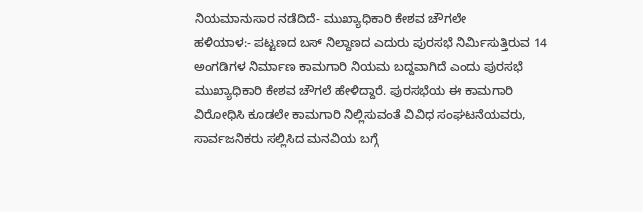ನಿಯಮಾನುಸಾರ ನಡೆದಿದೆ- ಮುಖ್ಯಾಧಿಕಾರಿ ಕೇಶವ ಚೌಗಲೇ
ಹಳಿಯಾಳ:- ಪಟ್ಟಣದ ಬಸ್ ನಿಲ್ದಾಣದ ಎದುರು ಪುರಸಭೆ ನಿರ್ಮಿಸುತ್ತಿರುವ 14 ಅಂಗಡಿಗಳ ನಿರ್ಮಾಣ ಕಾಮಗಾರಿ ನಿಯಮ ಬದ್ದವಾಗಿದೆ ಎಂದು ಪುರಸಭೆ ಮುಖ್ಯಾಧಿಕಾರಿ ಕೇಶವ ಚೌಗಲೆ ಹೇಳಿದ್ದಾರೆ. ಪುರಸಭೆಯ ಈ ಕಾಮಗಾರಿ ವಿರೋಧಿಸಿ ಕೂಡಲೇ ಕಾಮಗಾರಿ ನಿಲ್ಲಿಸುವಂತೆ ವಿವಿಧ ಸಂಘಟನೆಯವರು, ಸಾರ್ವಜನಿಕರು ಸಲ್ಲಿಸಿದ ಮನವಿಯ ಬಗ್ಗೆ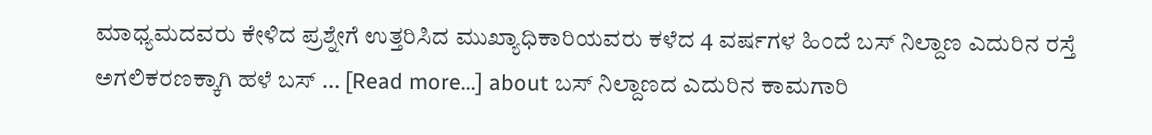ಮಾಧ್ಯಮದವರು ಕೇಳಿದ ಪ್ರಶ್ನೇಗೆ ಉತ್ತರಿಸಿದ ಮುಖ್ಯಾಧಿಕಾರಿಯವರು ಕಳೆದ 4 ವರ್ಷಗಳ ಹಿಂದೆ ಬಸ್ ನಿಲ್ದಾಣ ಎದುರಿನ ರಸ್ತೆ ಅಗಲಿಕರಣಕ್ಕಾಗಿ ಹಳೆ ಬಸ್ … [Read more...] about ಬಸ್ ನಿಲ್ದಾಣದ ಎದುರಿನ ಕಾಮಗಾರಿ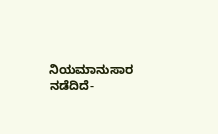ನಿಯಮಾನುಸಾರ ನಡೆದಿದೆ-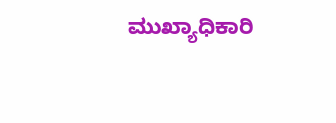ಮುಖ್ಯಾಧಿಕಾರಿ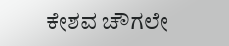ಕೇಶವ ಚೌಗಲೇ